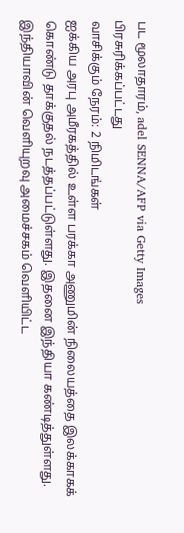பட மூலாதாரம், adel SENNA/AFP via Getty Images
பிரசுரிக்கப்பட்டது
வாசிக்கும் நேரம்: 2 நிமிடங்கள்
ஐக்கிய அரபு அமீரகத்தில் உள்ள பரக்கா அணுமின் நிலையத்தை இலக்காகக் கொண்டு தாக்குதல் நடத்தப்பட்டுள்ளது. இதனை இந்தியா கண்டித்துள்ளது.
இந்தியாவின் வெளியுறவு அமைச்சகம் வெளியிட்ட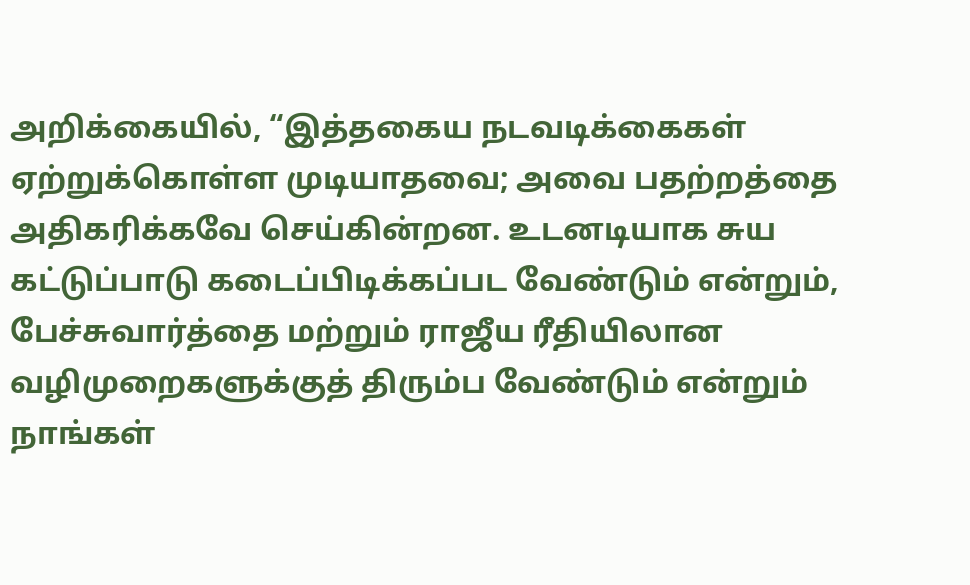அறிக்கையில், “இத்தகைய நடவடிக்கைகள் ஏற்றுக்கொள்ள முடியாதவை; அவை பதற்றத்தை அதிகரிக்கவே செய்கின்றன. உடனடியாக சுய கட்டுப்பாடு கடைப்பிடிக்கப்பட வேண்டும் என்றும், பேச்சுவார்த்தை மற்றும் ராஜீய ரீதியிலான வழிமுறைகளுக்குத் திரும்ப வேண்டும் என்றும் நாங்கள்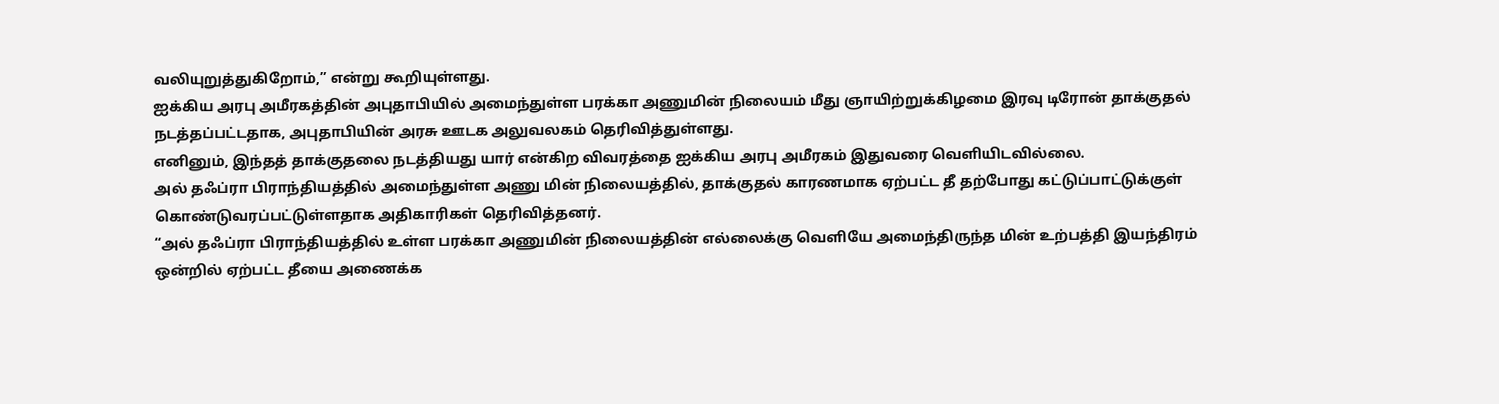வலியுறுத்துகிறோம்,” என்று கூறியுள்ளது.
ஐக்கிய அரபு அமீரகத்தின் அபுதாபியில் அமைந்துள்ள பரக்கா அணுமின் நிலையம் மீது ஞாயிற்றுக்கிழமை இரவு டிரோன் தாக்குதல் நடத்தப்பட்டதாக, அபுதாபியின் அரசு ஊடக அலுவலகம் தெரிவித்துள்ளது.
எனினும், இந்தத் தாக்குதலை நடத்தியது யார் என்கிற விவரத்தை ஐக்கிய அரபு அமீரகம் இதுவரை வெளியிடவில்லை.
அல் தஃப்ரா பிராந்தியத்தில் அமைந்துள்ள அணு மின் நிலையத்தில், தாக்குதல் காரணமாக ஏற்பட்ட தீ தற்போது கட்டுப்பாட்டுக்குள் கொண்டுவரப்பட்டுள்ளதாக அதிகாரிகள் தெரிவித்தனர்.
“அல் தஃப்ரா பிராந்தியத்தில் உள்ள பரக்கா அணுமின் நிலையத்தின் எல்லைக்கு வெளியே அமைந்திருந்த மின் உற்பத்தி இயந்திரம் ஒன்றில் ஏற்பட்ட தீயை அணைக்க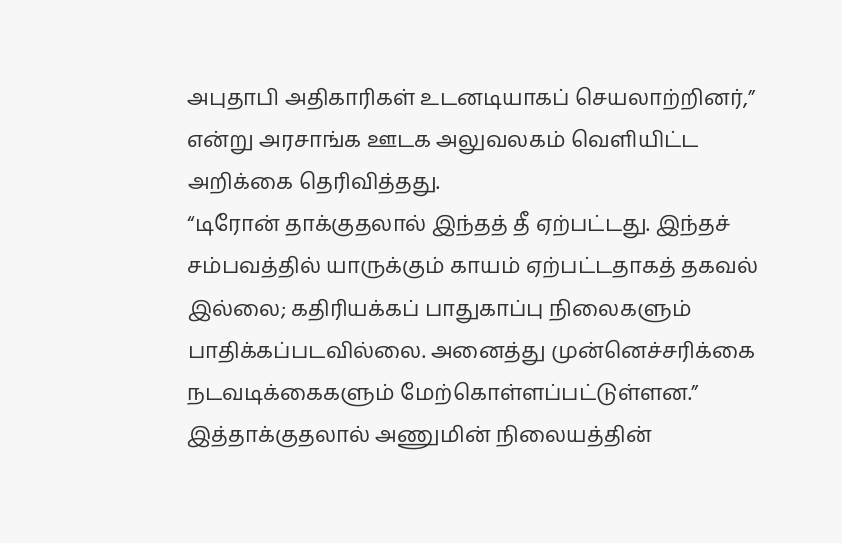அபுதாபி அதிகாரிகள் உடனடியாகப் செயலாற்றினர்,” என்று அரசாங்க ஊடக அலுவலகம் வெளியிட்ட அறிக்கை தெரிவித்தது.
“டிரோன் தாக்குதலால் இந்தத் தீ ஏற்பட்டது. இந்தச் சம்பவத்தில் யாருக்கும் காயம் ஏற்பட்டதாகத் தகவல் இல்லை; கதிரியக்கப் பாதுகாப்பு நிலைகளும் பாதிக்கப்படவில்லை. அனைத்து முன்னெச்சரிக்கை நடவடிக்கைகளும் மேற்கொள்ளப்பட்டுள்ளன.”
இத்தாக்குதலால் அணுமின் நிலையத்தின்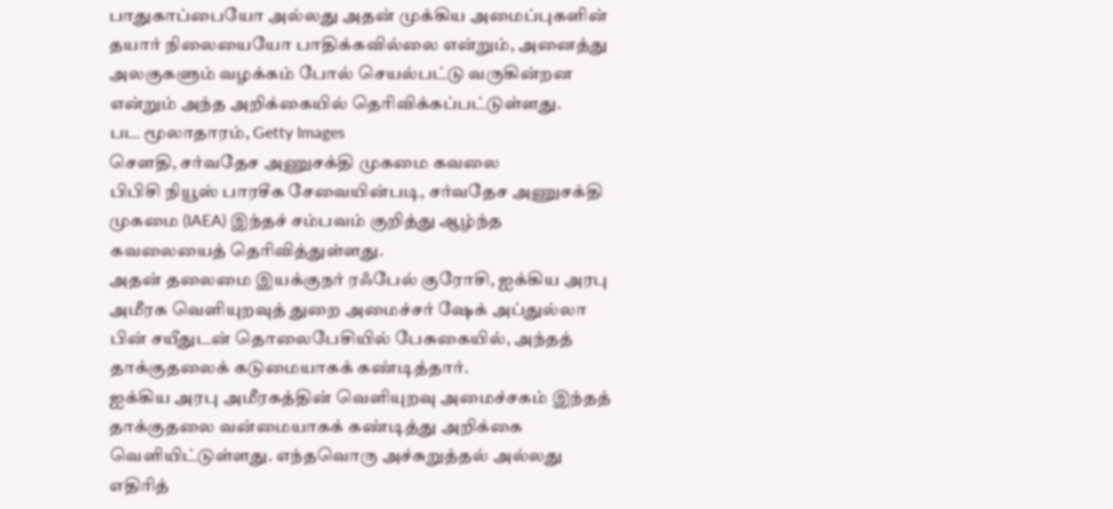பாதுகாப்பையோ அல்லது அதன் முக்கிய அமைப்புகளின் தயார் நிலையையோ பாதிக்கவில்லை என்றும், அனைத்து அலகுகளும் வழக்கம் போல் செயல்பட்டு வருகின்றன என்றும் அந்த அறிக்கையில் தெரிவிக்கப்பட்டுள்ளது.
பட மூலாதாரம், Getty Images
சௌதி, சர்வதேச அணுசக்தி முகமை கவலை
பிபிசி நியூஸ் பாரசீக சேவையின்படி, சர்வதேச அணுசக்தி முகமை (IAEA) இந்தச் சம்பவம் குறித்து ஆழ்ந்த கவலையைத் தெரிவித்துள்ளது.
அதன் தலைமை இயக்குநர் ரஃபேல் குரோசி, ஐக்கிய அரபு அமீரக வெளியுறவுத் துறை அமைச்சர் ஷேக் அப்துல்லா பின் சயீதுடன் தொலைபேசியில் பேசுகையில், அந்தத் தாக்குதலைக் கடுமையாகக் கண்டித்தார்.
ஐக்கிய அரபு அமீரகத்தின் வெளியுறவு அமைச்சகம் இந்தத் தாக்குதலை வன்மையாகக் கண்டித்து அறிக்கை வெளியிட்டுள்ளது. எந்தவொரு அச்சுறுத்தல் அல்லது எதிரித்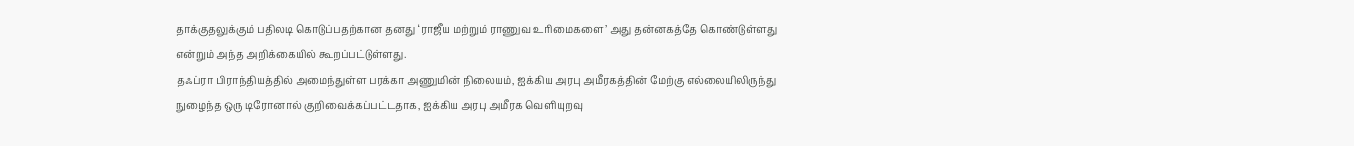தாக்குதலுக்கும் பதிலடி கொடுப்பதற்கான தனது ‘ராஜீய மற்றும் ராணுவ உரிமைகளை’ அது தன்னகத்தே கொண்டுள்ளது என்றும் அந்த அறிக்கையில் கூறப்பட்டுள்ளது.
தஃப்ரா பிராந்தியத்தில் அமைந்துள்ள பரக்கா அணுமின் நிலையம், ஐக்கிய அரபு அமீரகத்தின் மேற்கு எல்லையிலிருந்து நுழைந்த ஒரு டிரோனால் குறிவைக்கப்பட்டதாக, ஐக்கிய அரபு அமீரக வெளியுறவு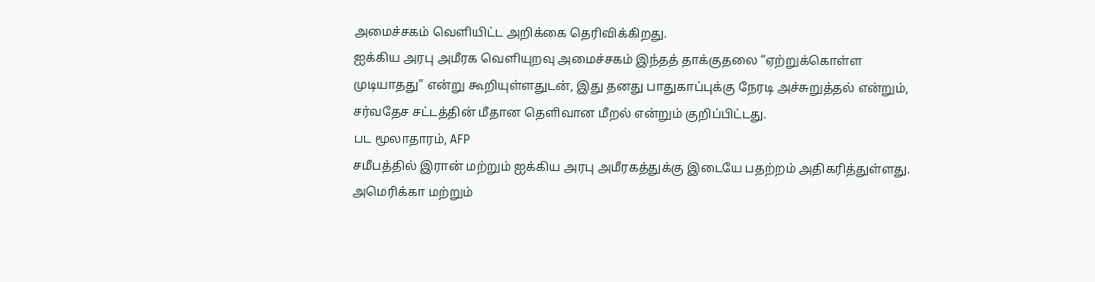அமைச்சகம் வெளியிட்ட அறிக்கை தெரிவிக்கிறது.
ஐக்கிய அரபு அமீரக வெளியுறவு அமைச்சகம் இந்தத் தாக்குதலை “ஏற்றுக்கொள்ள முடியாதது” என்று கூறியுள்ளதுடன், இது தனது பாதுகாப்புக்கு நேரடி அச்சுறுத்தல் என்றும், சர்வதேச சட்டத்தின் மீதான தெளிவான மீறல் என்றும் குறிப்பிட்டது.
பட மூலாதாரம், AFP
சமீபத்தில் இரான் மற்றும் ஐக்கிய அரபு அமீரகத்துக்கு இடையே பதற்றம் அதிகரித்துள்ளது.
அமெரிக்கா மற்றும்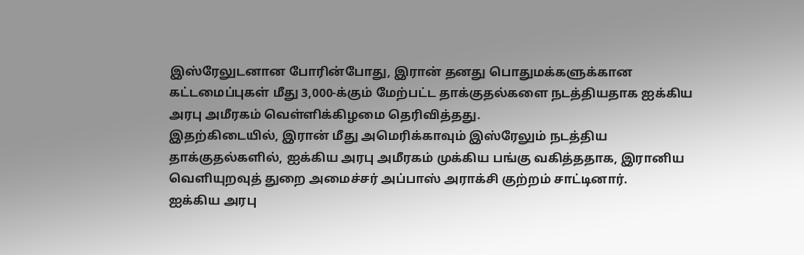இஸ்ரேலுடனான போரின்போது, இரான் தனது பொதுமக்களுக்கான கட்டமைப்புகள் மீது 3,000-க்கும் மேற்பட்ட தாக்குதல்களை நடத்தியதாக ஐக்கிய அரபு அமீரகம் வெள்ளிக்கிழமை தெரிவித்தது.
இதற்கிடையில், இரான் மீது அமெரிக்காவும் இஸ்ரேலும் நடத்திய தாக்குதல்களில், ஐக்கிய அரபு அமீரகம் முக்கிய பங்கு வகித்ததாக, இரானிய வெளியுறவுத் துறை அமைச்சர் அப்பாஸ் அராக்சி குற்றம் சாட்டினார்.
ஐக்கிய அரபு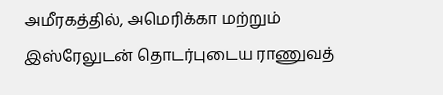அமீரகத்தில், அமெரிக்கா மற்றும் இஸ்ரேலுடன் தொடர்புடைய ராணுவத்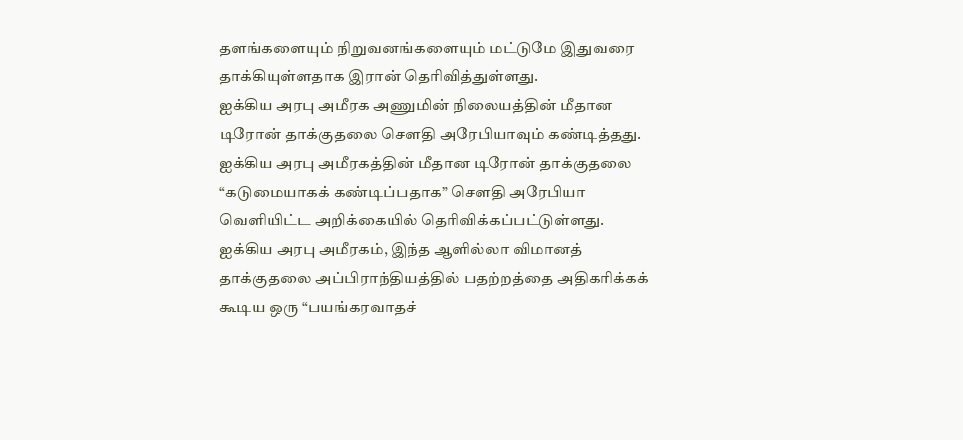தளங்களையும் நிறுவனங்களையும் மட்டுமே இதுவரை தாக்கியுள்ளதாக இரான் தெரிவித்துள்ளது.
ஐக்கிய அரபு அமீரக அணுமின் நிலையத்தின் மீதான டிரோன் தாக்குதலை சௌதி அரேபியாவும் கண்டித்தது.
ஐக்கிய அரபு அமீரகத்தின் மீதான டிரோன் தாக்குதலை “கடுமையாகக் கண்டிப்பதாக” சௌதி அரேபியா வெளியிட்ட அறிக்கையில் தெரிவிக்கப்பட்டுள்ளது.
ஐக்கிய அரபு அமீரகம், இந்த ஆளில்லா விமானத் தாக்குதலை அப்பிராந்தியத்தில் பதற்றத்தை அதிகரிக்கக் கூடிய ஒரு “பயங்கரவாதச்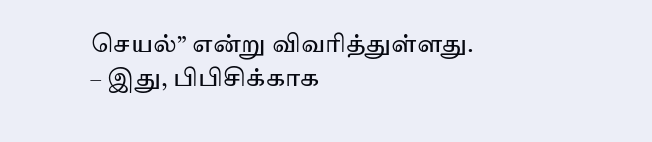செயல்” என்று விவரித்துள்ளது.
– இது, பிபிசிக்காக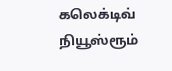கலெக்டிவ் நியூஸ்ரூம்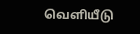வெளியீடு